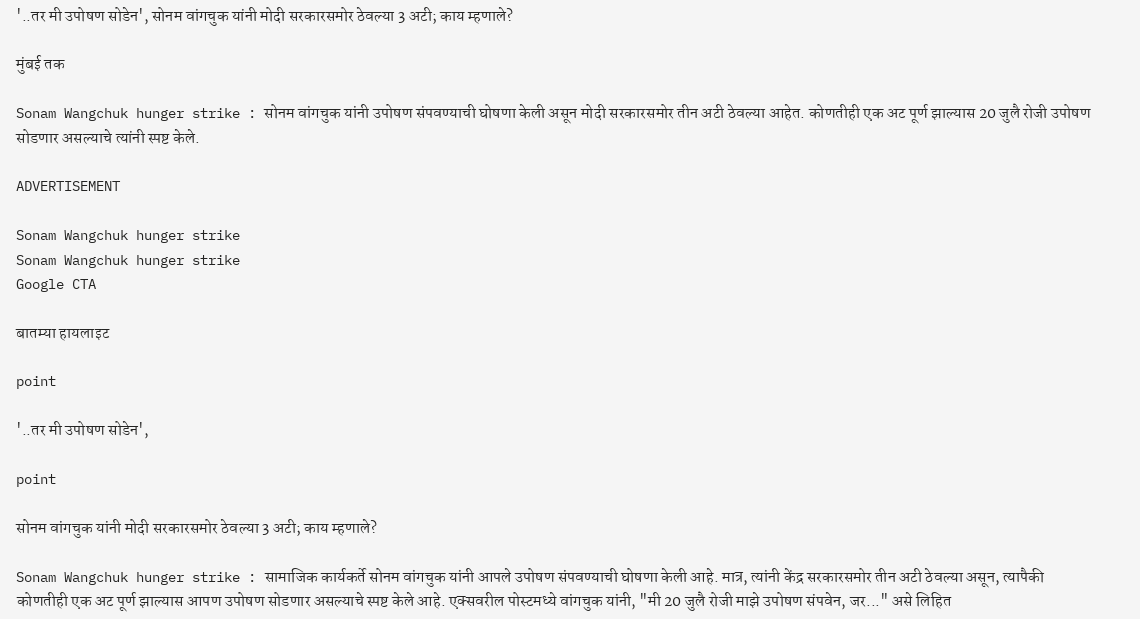'..तर मी उपोषण सोडेन', सोनम वांगचुक यांनी मोदी सरकारसमोर ठेवल्या 3 अटी; काय म्हणाले?

मुंबई तक

Sonam Wangchuk hunger strike : सोनम वांगचुक यांनी उपोषण संपवण्याची घोषणा केली असून मोदी सरकारसमोर तीन अटी ठेवल्या आहेत. कोणतीही एक अट पूर्ण झाल्यास 20 जुलै रोजी उपोषण सोडणार असल्याचे त्यांनी स्पष्ट केले.

ADVERTISEMENT

Sonam Wangchuk hunger strike
Sonam Wangchuk hunger strike
Google CTA

बातम्या हायलाइट

point

'..तर मी उपोषण सोडेन',

point

सोनम वांगचुक यांनी मोदी सरकारसमोर ठेवल्या 3 अटी; काय म्हणाले?

Sonam Wangchuk hunger strike : सामाजिक कार्यकर्ते सोनम वांगचुक यांनी आपले उपोषण संपवण्याची घोषणा केली आहे. मात्र, त्यांनी केंद्र सरकारसमोर तीन अटी ठेवल्या असून, त्यापैकी कोणतीही एक अट पूर्ण झाल्यास आपण उपोषण सोडणार असल्याचे स्पष्ट केले आहे. एक्सवरील पोस्टमध्ये वांगचुक यांनी, "मी 20 जुलै रोजी माझे उपोषण संपवेन, जर..." असे लिहित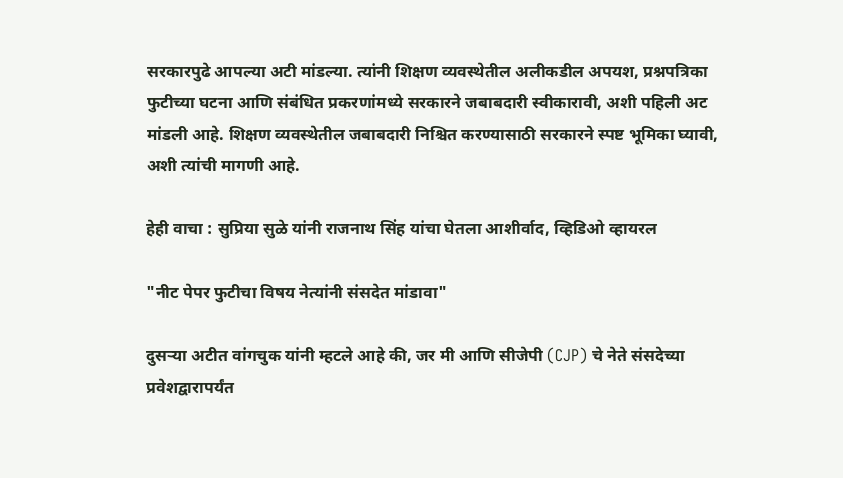सरकारपुढे आपल्या अटी मांडल्या. त्यांनी शिक्षण व्यवस्थेतील अलीकडील अपयश, प्रश्नपत्रिका फुटीच्या घटना आणि संबंधित प्रकरणांमध्ये सरकारने जबाबदारी स्वीकारावी, अशी पहिली अट मांडली आहे. शिक्षण व्यवस्थेतील जबाबदारी निश्चित करण्यासाठी सरकारने स्पष्ट भूमिका घ्यावी, अशी त्यांची मागणी आहे.

हेही वाचा : सुप्रिया सुळे यांनी राजनाथ सिंह यांचा घेतला आशीर्वाद, व्हिडिओ व्हायरल

"नीट पेपर फुटीचा विषय नेत्यांनी संसदेत मांडावा"

दुसऱ्या अटीत वांगचुक यांनी म्हटले आहे की, जर मी आणि सीजेपी (CJP) चे नेते संसदेच्या प्रवेशद्वारापर्यंत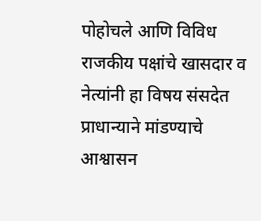पोहोचले आणि विविध राजकीय पक्षांचे खासदार व नेत्यांनी हा विषय संसदेत प्राधान्याने मांडण्याचे आश्वासन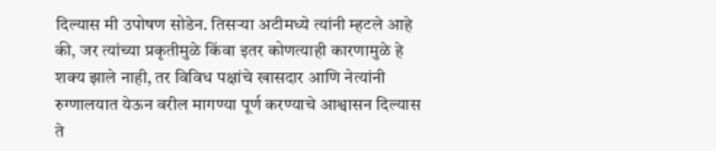दिल्यास मी उपोषण सोडेन. तिसऱ्या अटीमध्ये त्यांनी म्हटले आहे की, जर त्यांच्या प्रकृतीमुळे किंवा इतर कोणत्याही कारणामुळे हे शक्य झाले नाही, तर विविध पक्षांचे खासदार आणि नेत्यांनी रुग्णालयात येऊन वरील मागण्या पूर्ण करण्याचे आश्वासन दिल्यास ते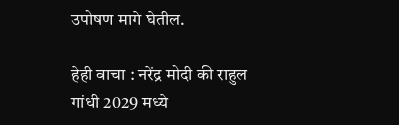उपोषण मागे घेतील.

हेही वाचा : नरेंद्र मोदी की राहुल गांधी 2029 मध्ये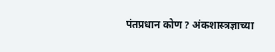पंतप्रधान कोण? अंकशास्त्रज्ञाच्या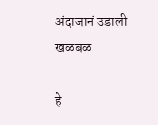अंदाजानं उडाली खळबळ

हे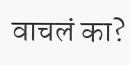वाचलं का?